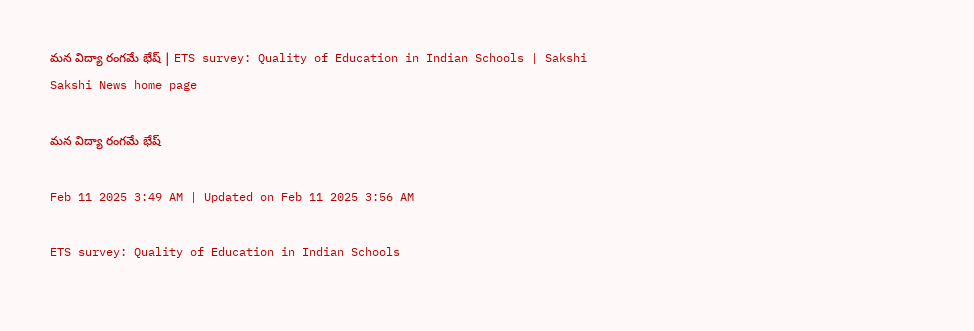మన విద్యా రంగమే భేష్ | ETS survey: Quality of Education in Indian Schools | Sakshi
Sakshi News home page

మన విద్యా రంగమే భేష్

Feb 11 2025 3:49 AM | Updated on Feb 11 2025 3:56 AM

ETS survey: Quality of Education in Indian Schools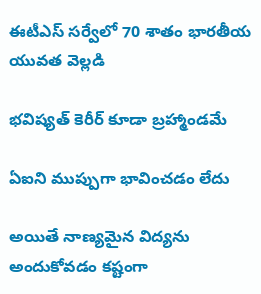ఈటీఎస్‌ సర్వేలో 70 శాతం భారతీయ యువత వెల్లడి

భవిష్యత్‌ కెరీర్‌ కూడా బ్రహ్మాండమే

ఏఐని ముప్పుగా భావించడం లేదు

అయితే నాణ్యమైన విద్యను అందుకోవడం కష్టంగా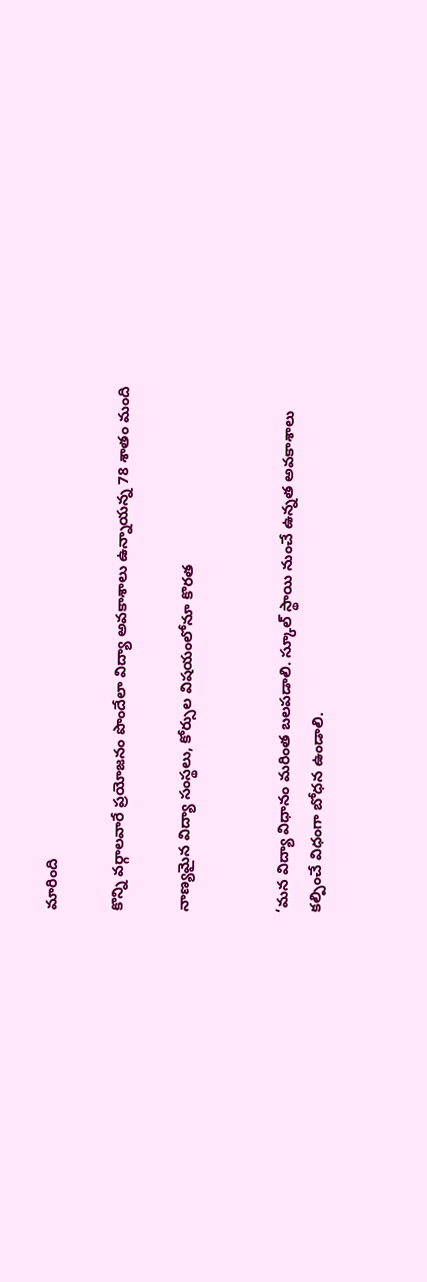మారింది

కొన్ని వర్గాలవారే ప్రయోజనం పొందేలా విద్యా అవకాశాలు ఉన్నాయన్న 78 శాతం మంది

నాణ్యమైన విద్యా సంస్థలు, కోర్సుల విషయంలోనూ కొరత


‘మన విద్యా విధానం మరింత బలపడాలి. స్కూల్‌ స్థాయి నుంచే ఉన్నత అవకాశాలు కల్పించే విధంగా బోధన ఉండాలి.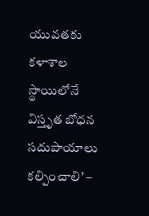యువతకు కళాశాల స్థాయిలోనే విస్తృత బోధన సదుపాయాలు కల్పించాలి’ –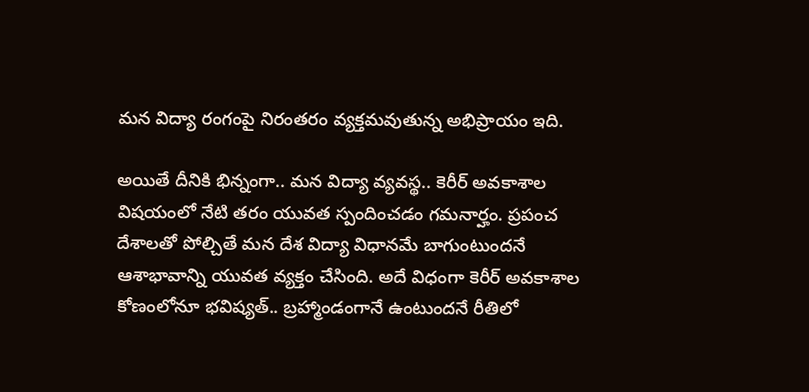మన విద్యా రంగంపై నిరంతరం వ్యక్తమవుతున్న అభిప్రాయం ఇది.

అయితే దీనికి భిన్నంగా.. మన విద్యా వ్యవస్థ.. కెరీర్‌ అవకాశాల విషయంలో నేటి తరం యువత స్పందించడం గమనార్హం. ప్రపంచ దేశాలతో పోల్చితే మన దేశ విద్యా విధానమే బాగుంటుందనే ఆశాభావాన్ని యువత వ్యక్తం చేసింది. అదే విధంగా కెరీర్‌ అవకాశాల కోణంలోనూ భవిష్యత్‌.. బ్రహ్మాండంగానే ఉంటుందనే రీతిలో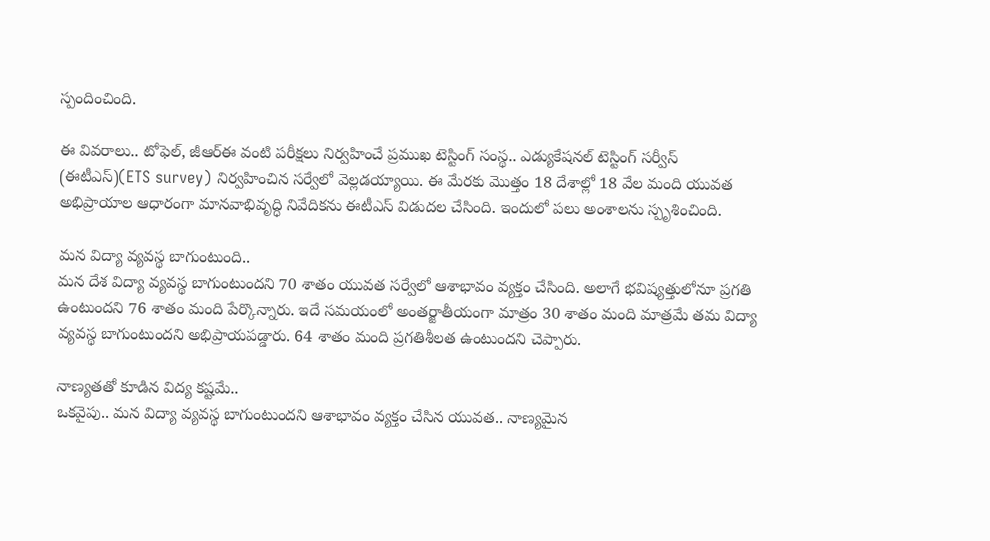స్పందించింది.

ఈ వివరాలు.. టోఫెల్, జీఆర్‌ఈ వంటి పరీక్షలు నిర్వహించే ప్రముఖ టెస్టింగ్‌ సంస్థ.. ఎడ్యుకేషనల్‌ టెస్టింగ్‌ సర్వీస్‌ (ఈటీఎస్‌)(ETS survey) నిర్వహించిన సర్వేలో వెల్లడయ్యాయి. ఈ మేరకు మొత్తం 18 దేశాల్లో 18 వేల మంది యువత అభిప్రాయాల ఆధారంగా మానవాభివృద్ధి నివేదికను ఈటీఎస్‌ విడుదల చేసింది. ఇందులో పలు అంశాలను స్పృశించింది.

మన విద్యా వ్యవస్థ బాగుంటుంది..
మన దేశ విద్యా వ్యవస్థ బాగుంటుందని 70 శాతం యువత సర్వేలో ఆశాభావం వ్యక్తం చేసింది. అలాగే భవిష్యత్తులోనూ ప్రగతి ఉంటుందని 76 శాతం మంది పేర్కొన్నారు. ఇదే సమయంలో అంతర్జాతీయంగా మాత్రం 30 శాతం మంది మాత్రమే తమ విద్యా వ్యవస్థ బాగుంటుందని అభిప్రాయపడ్డారు. 64 శాతం మంది ప్రగతిశీలత ఉంటుందని చెప్పారు.

నాణ్యతతో కూడిన విద్య కష్టమే..
ఒకవైపు.. మన విద్యా వ్యవస్థ బాగుంటుందని ఆశాభావం వ్యక్తం చేసిన యువత.. నాణ్యమైన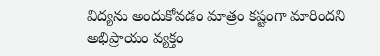విద్యను అందుకోవడం మాత్రం కష్టంగా మారిందని అభిప్రాయం వ్యక్తం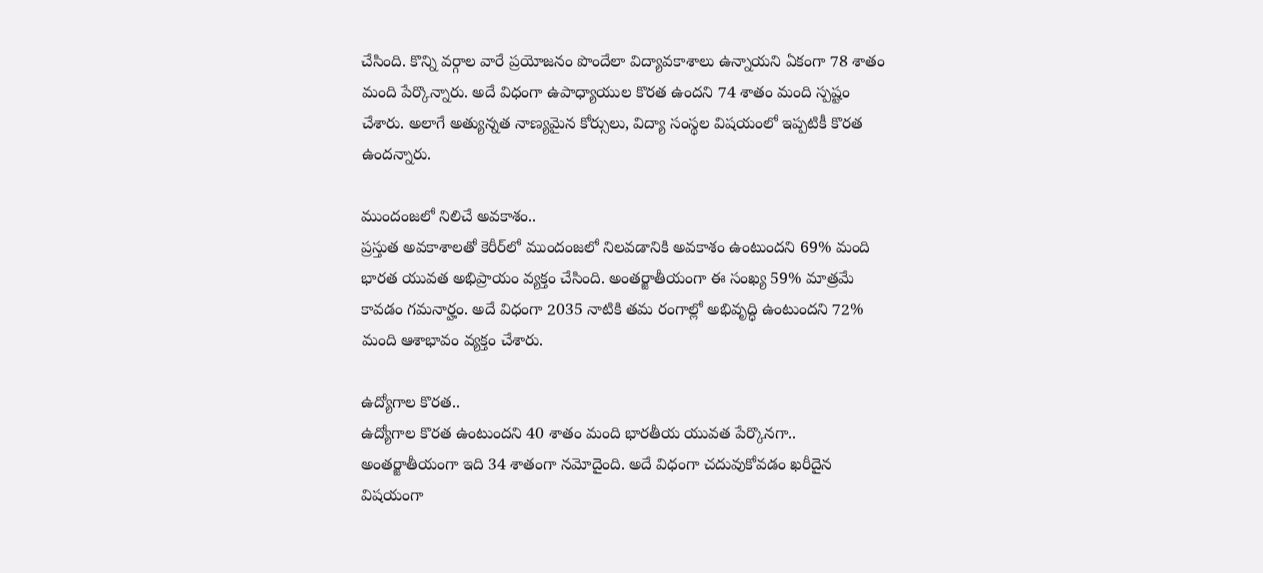చేసింది. కొన్ని వర్గాల వారే ప్రయోజనం పొందేలా విద్యావకాశాలు ఉన్నాయని ఏకంగా 78 శాతం మంది పేర్కొన్నారు. అదే విధంగా ఉపాధ్యాయుల కొరత ఉందని 74 శాతం మంది స్పష్టం చేశారు. అలాగే అత్యున్నత నాణ్యమైన కోర్సులు, విద్యా సంస్థల విషయంలో ఇప్పటికీ కొరత ఉందన్నారు.

ముందంజలో నిలిచే అవకాశం..
ప్రస్తుత అవకాశాలతో కెరీర్‌లో ముందంజలో నిలవడానికి అవకాశం ఉంటుందని 69% మంది భారత యువత అభిప్రాయం వ్యక్తం చేసింది. అంతర్జాతీయంగా ఈ సంఖ్య 59% మాత్రమే కావడం గమనార్హం. అదే విధంగా 2035 నాటికి తమ రంగాల్లో అభివృద్ధి ఉంటుందని 72% మంది ఆశాభావం వ్యక్తం చేశారు.

ఉద్యోగాల కొరత..
ఉద్యోగాల కొరత ఉంటుందని 40 శాతం మంది భారతీయ యువత పేర్కొనగా.. అంతర్జాతీయంగా ఇది 34 శాతంగా నమోదైంది. అదే విధంగా చదువుకోవడం ఖరీదైన విషయంగా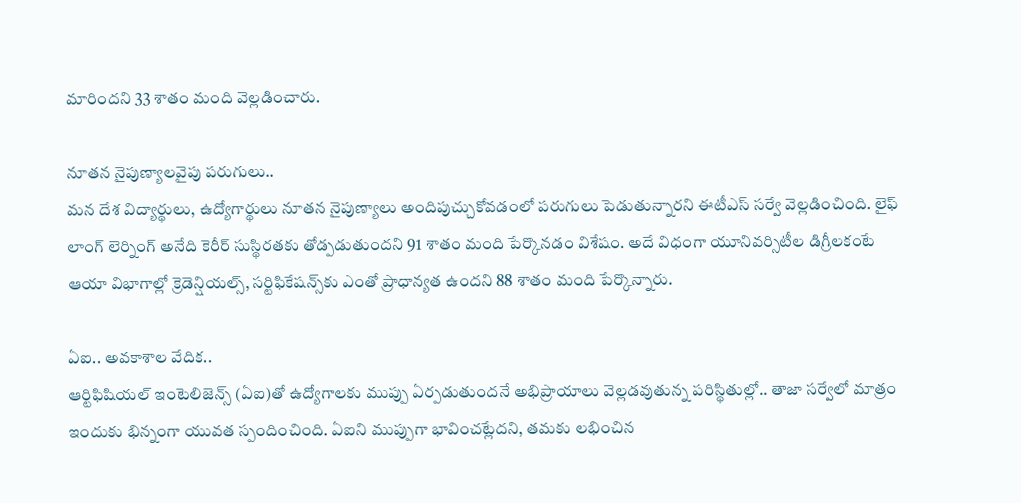మారిందని 33 శాతం మంది వెల్లడించారు.

నూతన నైపుణ్యాలవైపు పరుగులు..
మన దేశ విద్యార్థులు, ఉద్యోగార్థులు నూతన నైపుణ్యాలు అందిపుచ్చుకోవడంలో పరుగులు పెడుతున్నారని ఈటీఎస్‌ సర్వే వెల్లడించింది. లైఫ్‌ లాంగ్‌ లెర్నింగ్‌ అనేది కెరీర్‌ సుస్థిరతకు తోడ్పడుతుందని 91 శాతం మంది పేర్కొనడం విశేషం. అదే విధంగా యూనివర్సిటీల డిగ్రీలకంటే ఆయా విభాగాల్లో క్రెడెన్షియల్స్, సర్టిఫికేషన్స్‌కు ఎంతో ప్రాధాన్యత ఉందని 88 శాతం మంది పేర్కొన్నారు.

ఏఐ.. అవకాశాల వేదిక..
ఆర్టిఫిషియల్‌ ఇంటెలిజెన్స్‌ (ఏఐ)తో ఉద్యోగాలకు ముప్పు ఏర్పడుతుందనే అభిప్రాయాలు వెల్లడవుతున్న పరిస్థితుల్లో.. తాజా సర్వేలో మాత్రం ఇందుకు భిన్నంగా యువత స్పందించింది. ఏఐని ముప్పుగా భావించట్లేదని, తమకు లభించిన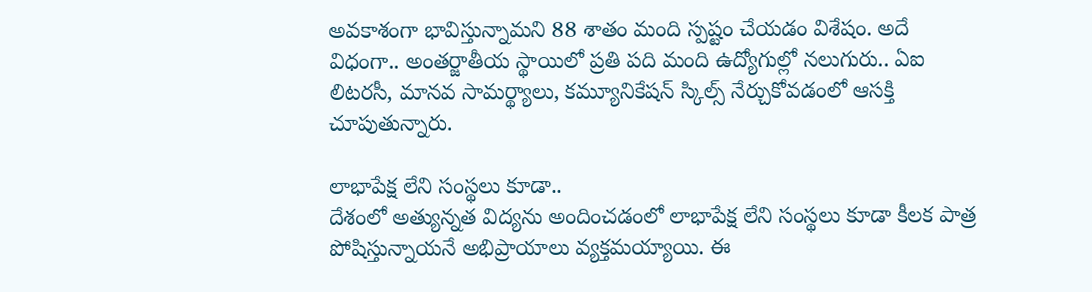అవకాశంగా భావిస్తున్నామని 88 శాతం మంది స్పష్టం చేయడం విశేషం. అదే విధంగా.. అంతర్జాతీయ స్థాయిలో ప్రతి పది మంది ఉద్యోగుల్లో నలుగురు.. ఏఐ లిటరసీ, మానవ సామర్థ్యాలు, కమ్యూనికేషన్‌ స్కిల్స్‌ నేర్చుకోవడంలో ఆసక్తి చూపుతున్నారు.

లాభాపేక్ష లేని సంస్థలు కూడా..
దేశంలో అత్యున్నత విద్యను అందించడంలో లాభాపేక్ష లేని సంస్థలు కూడా కీలక పాత్ర పోషిస్తున్నాయనే అభిప్రాయాలు వ్యక్తమయ్యాయి. ఈ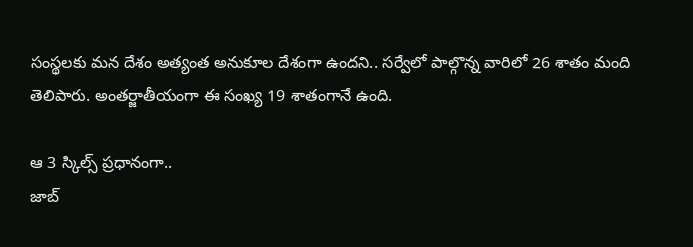సంస్థలకు మన దేశం అత్యంత అనుకూల దేశంగా ఉందని.. సర్వేలో పాల్గొన్న వారిలో 26 శాతం మంది తెలిపారు. అంతర్జాతీయంగా ఈ సంఖ్య 19 శాతంగానే ఉంది.

ఆ 3 స్కిల్స్‌ ప్రధానంగా..
జాబ్‌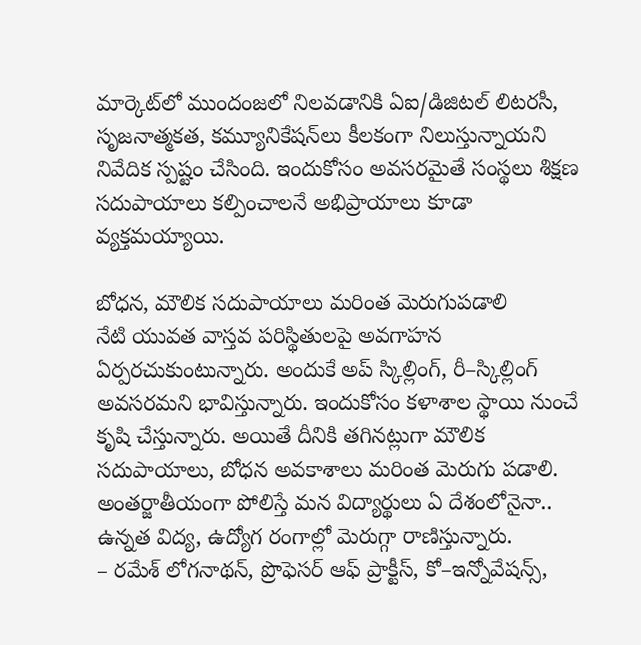మార్కెట్‌లో ముందంజలో నిలవడానికి ఏఐ/డిజిటల్‌ లిటరసీ, సృజనాత్మకత, కమ్యూనికేషన్‌లు కీలకంగా నిలుస్తున్నాయని నివేదిక స్పష్టం చేసింది. ఇందుకోసం అవసరమైతే సంస్థలు శిక్షణ సదుపాయాలు కల్పించాలనే అభిప్రాయాలు కూడా వ్యక్తమయ్యాయి.

బోధన, మౌలిక సదుపాయాలు మరింత మెరుగుపడాలి
నేటి యువత వాస్తవ పరిస్థితులపై అవగాహన ఏర్పరచుకుంటున్నారు. అందుకే అప్‌ స్కిల్లింగ్, రీ–స్కిల్లింగ్‌ అవసరమని భావిస్తున్నారు. ఇందుకోసం కళాశాల స్థాయి నుంచే కృషి చేస్తున్నారు. అయితే దీనికి తగినట్లుగా మౌలిక సదుపాయాలు, బోధన అవకాశాలు మరింత మెరుగు పడాలి. అంతర్జాతీయంగా పోలిస్తే మన విద్యార్థులు ఏ దేశంలోనైనా.. ఉన్నత విద్య, ఉద్యోగ రంగాల్లో మెరుగ్గా రాణిస్తున్నారు.
– రమేశ్‌ లోగనాథన్, ప్రొఫెసర్‌ ఆఫ్‌ ప్రాక్టీస్, కో–ఇన్నోవేషన్స్,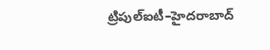ట్రిపుల్‌ఐటీ–హైదరాబాద్‌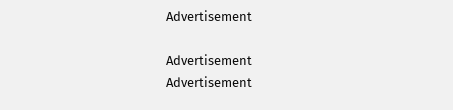Advertisement

Advertisement
Advertisement